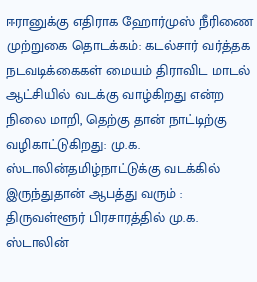ஈரானுக்கு எதிராக ஹோர்முஸ் நீரிணை முற்றுகை தொடக்கம்: கடல்சார் வர்த்தக நடவடிக்கைகள் மையம் திராவிட மாடல் ஆட்சியில் வடக்கு வாழ்கிறது என்ற நிலை மாறி, தெற்கு தான் நாட்டிற்கு வழிகாட்டுகிறது: மு.க. ஸ்டாலின்தமிழ்நாட்டுக்கு வடக்கில் இருந்துதான் ஆபத்து வரும் : திருவள்ளூர் பிரசாரத்தில் மு.க. ஸ்டாலின்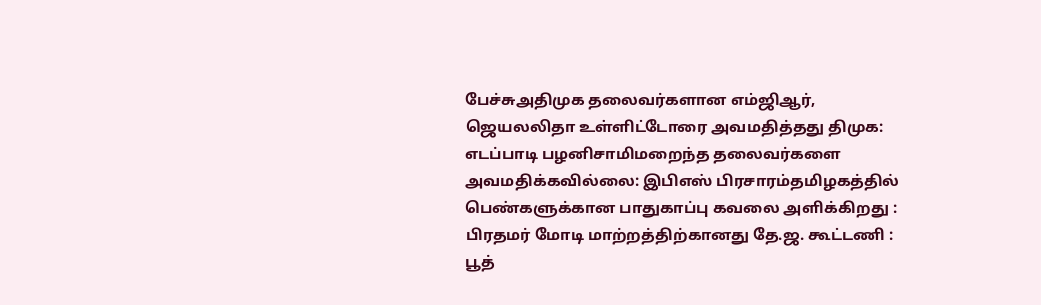பேச்சுஅதிமுக தலைவர்களான எம்ஜிஆர், ஜெயலலிதா உள்ளிட்டோரை அவமதித்தது திமுக: எடப்பாடி பழனிசாமிமறைந்த தலைவர்களை அவமதிக்கவில்லை: இபிஎஸ் பிரசாரம்தமிழகத்தில் பெண்களுக்கான பாதுகாப்பு கவலை அளிக்கிறது : பிரதமர் மோடி மாற்றத்திற்கானது தே.ஜ. கூட்டணி : பூத்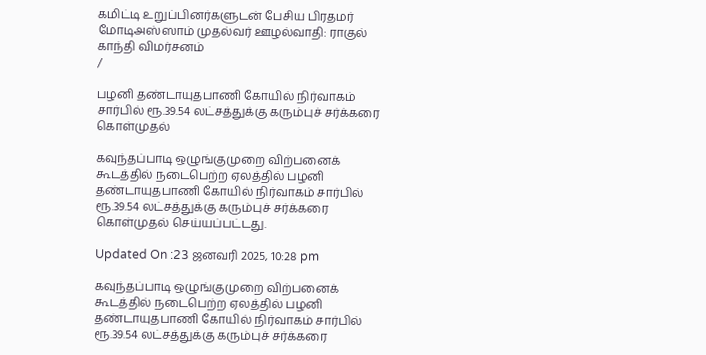கமிட்டி உறுப்பினர்களுடன் பேசிய பிரதமர் மோடிஅஸ்ஸாம் முதல்வர் ஊழல்வாதி: ராகுல் காந்தி விமர்சனம்
/

பழனி தண்டாயுதபாணி கோயில் நிர்வாகம் சார்பில் ரூ.39.54 லட்சத்துக்கு கரும்புச் சர்க்கரை கொள்முதல்

கவுந்தப்பாடி ஒழுங்குமுறை விற்பனைக் கூடத்தில் நடைபெற்ற ஏலத்தில் பழனி தண்டாயுதபாணி கோயில் நிர்வாகம் சார்பில் ரூ.39.54 லட்சத்துக்கு கரும்புச் சர்க்கரை கொள்முதல் செய்யப்பட்டது.

Updated On :23 ஜனவரி 2025, 10:28 pm

கவுந்தப்பாடி ஒழுங்குமுறை விற்பனைக் கூடத்தில் நடைபெற்ற ஏலத்தில் பழனி தண்டாயுதபாணி கோயில் நிர்வாகம் சார்பில் ரூ.39.54 லட்சத்துக்கு கரும்புச் சர்க்கரை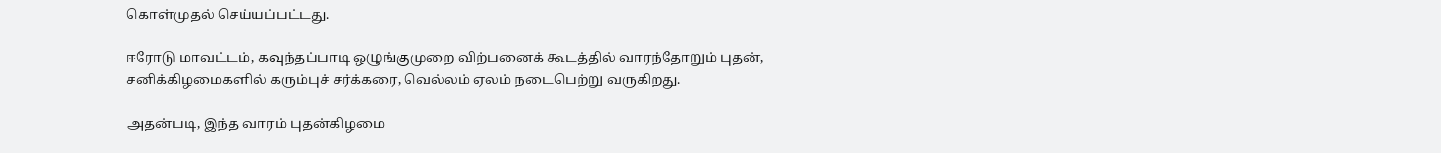கொள்முதல் செய்யப்பட்டது.

ஈரோடு மாவட்டம், கவுந்தப்பாடி ஒழுங்குமுறை விற்பனைக் கூடத்தில் வாரந்தோறும் புதன், சனிக்கிழமைகளில் கரும்புச் சர்க்கரை, வெல்லம் ஏலம் நடைபெற்று வருகிறது.

அதன்படி, இந்த வாரம் புதன்கிழமை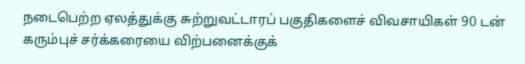நடைபெற்ற ஏலத்துக்கு சுற்றுவட்டாரப் பகுதிகளைச் விவசாயிகள் 90 டன் கரும்புச் சர்க்கரையை விற்பனைக்குக்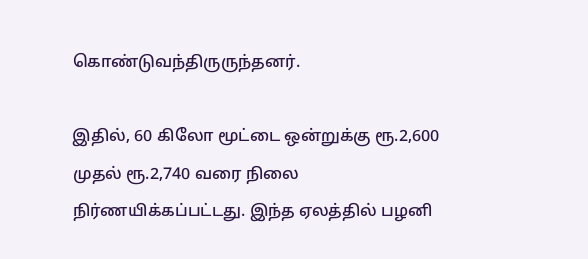கொண்டுவந்திருருந்தனர்.

இதில், 60 கிலோ மூட்டை ஒன்றுக்கு ரூ.2,600 முதல் ரூ.2,740 வரை நிலை நிர்ணயிக்கப்பட்டது. இந்த ஏலத்தில் பழனி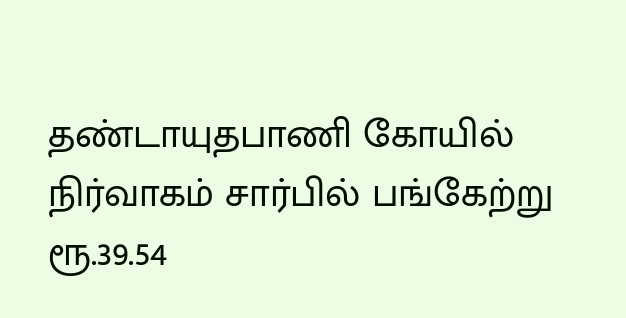தண்டாயுதபாணி கோயில் நிர்வாகம் சார்பில் பங்கேற்று ரூ.39.54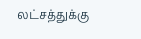லட்சத்துக்கு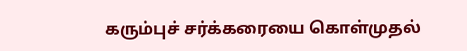கரும்புச் சர்க்கரையை கொள்முதல்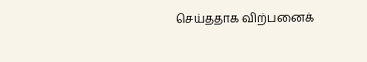செய்ததாக விற்பனைக்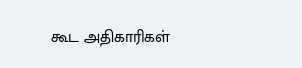கூட அதிகாரிகள்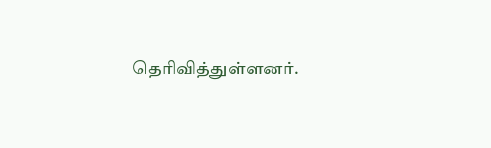தெரிவித்துள்ளனர்.